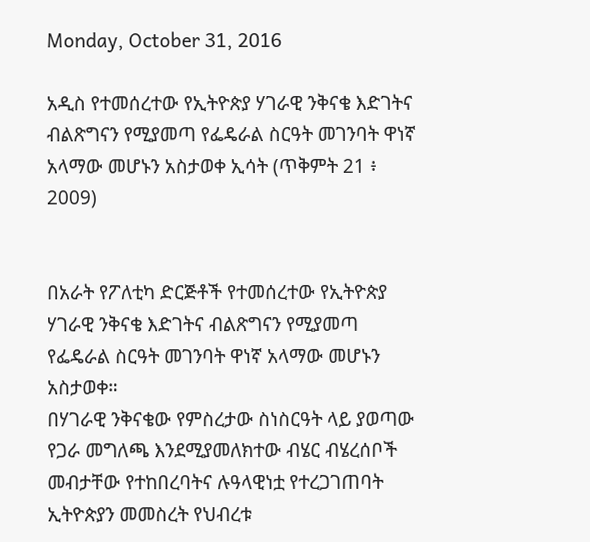Monday, October 31, 2016

አዲስ የተመሰረተው የኢትዮጵያ ሃገራዊ ንቅናቄ እድገትና ብልጽግናን የሚያመጣ የፌዴራል ስርዓት መገንባት ዋነኛ አላማው መሆኑን አስታወቀ ኢሳት (ጥቅምት 21 ፥ 2009)


በአራት የፖለቲካ ድርጅቶች የተመሰረተው የኢትዮጵያ ሃገራዊ ንቅናቄ እድገትና ብልጽግናን የሚያመጣ የፌዴራል ስርዓት መገንባት ዋነኛ አላማው መሆኑን አስታወቀ።
በሃገራዊ ንቅናቄው የምስረታው ስነስርዓት ላይ ያወጣው የጋራ መግለጫ እንደሚያመለክተው ብሄር ብሄረሰቦች መብታቸው የተከበረባትና ሉዓላዊነቷ የተረጋገጠባት ኢትዮጵያን መመስረት የህብረቱ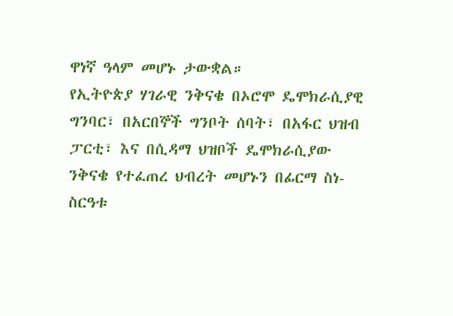ዋነኛ ዓላም መሆኑ ታውቋል።
የኢትዮጵያ ሃገራዊ ንቅናቄ በኦሮሞ ዴሞክራሲያዊ ግንባር፣ በአርበኞች ግንቦት ሰባት፣ በአፋር ህዝብ ፓርቲ፣ እና በሲዳማ ህዝቦች ዴሞክራሲያው ንቅናቄ የተፈጠረ ህብረት መሆኑን በፊርማ ስነ-ስርዓቱ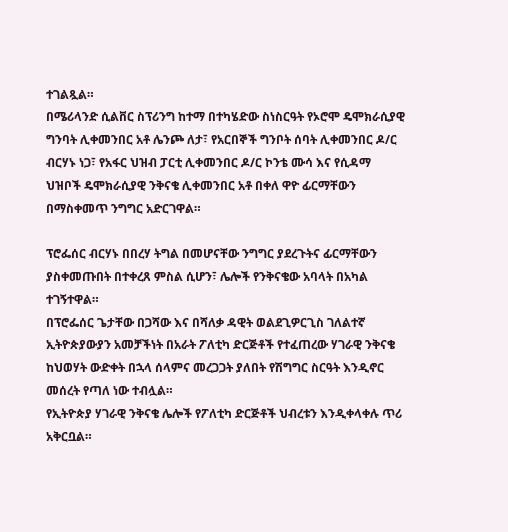ተገልጿል።
በሜሪላንድ ሲልቨር ስፕሪንግ ከተማ በተካሄድው ስነስርዓት የኦሮሞ ዴሞክራሲያዊ ግንባት ሊቀመንበር አቶ ሌንጮ ለታ፣ የአርበኞች ግንቦት ሰባት ሊቀመንበር ዶ/ር  ብርሃኑ ነጋ፣ የአፋር ህዝብ ፓርቲ ሊቀመንበር ዶ/ር ኮንቴ ሙሳ እና የሲዳማ ህዝቦች ዴሞክራሲያዊ ንቅናቄ ሊቀመንበር አቶ በቀለ ዋዮ ፊርማቸውን በማስቀመጥ ንግግር አድርገዋል።

ፕሮፌሰር ብርሃኑ በበረሃ ትግል በመሆናቸው ንግግር ያደረጉትና ፊርማቸውን ያስቀመጡበት በተቀረጸ ምስል ሲሆን፣ ሌሎች የንቅናቄው አባላት በአካል ተገኝተዋል።
በፕሮፌሰር ጌታቸው በጋሻው እና በሻለቃ ዳዊት ወልደጊዎርጊስ ገለልተኛ ኢትዮጵያውያን አመቻችነት በአራት ፖለቲካ ድርጅቶች የተፈጠረው ሃገራዊ ንቅናቄ ከህወሃት ውድቀት በኋላ ሰላምና መረጋጋት ያለበት የሽግግር ስርዓት እንዲኖር መሰረት የጣለ ነው ተብሏል።
የኢትዮጵያ ሃገራዊ ንቅናቄ ሌሎች የፖለቲካ ድርጅቶች ህብረቱን እንዲቀላቀሉ ጥሪ አቅርቧል።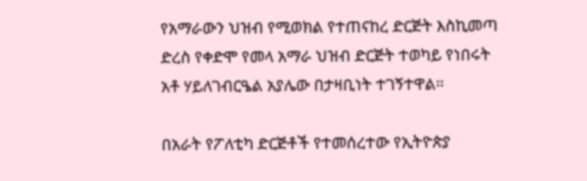የአማራውን ህዝብ የሚወክል የተጠናከረ ድርጅት እስኪመጣ ድረስ የቀድሞ የመላ አማራ ህዝብ ድርጅት ተወካይ የነበሩት አቶ ሃይለገብርዔል አያሌው በታዛቢነት ተገኝተዋል።

በአራት የፖለቲካ ድርጅቶች የተመሰረተው የኢትዮጵያ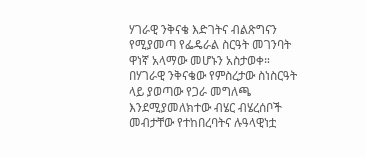ሃገራዊ ንቅናቄ እድገትና ብልጽግናን የሚያመጣ የፌዴራል ስርዓት መገንባት ዋነኛ አላማው መሆኑን አስታወቀ።
በሃገራዊ ንቅናቄው የምስረታው ስነስርዓት ላይ ያወጣው የጋራ መግለጫ እንደሚያመለክተው ብሄር ብሄረሰቦች መብታቸው የተከበረባትና ሉዓላዊነቷ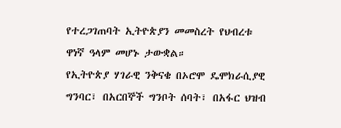የተረጋገጠባት ኢትዮጵያን መመስረት የህብረቱ ዋነኛ ዓላም መሆኑ ታውቋል።
የኢትዮጵያ ሃገራዊ ንቅናቄ በኦሮሞ ዴሞክራሲያዊ ግንባር፣ በአርበኞች ግንቦት ሰባት፣ በአፋር ህዝብ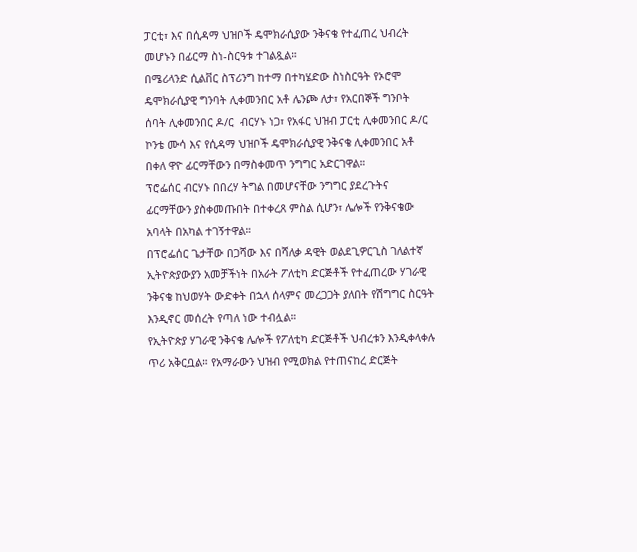ፓርቲ፣ እና በሲዳማ ህዝቦች ዴሞክራሲያው ንቅናቄ የተፈጠረ ህብረት መሆኑን በፊርማ ስነ-ስርዓቱ ተገልጿል።
በሜሪላንድ ሲልቨር ስፕሪንግ ከተማ በተካሄድው ስነስርዓት የኦሮሞ ዴሞክራሲያዊ ግንባት ሊቀመንበር አቶ ሌንጮ ለታ፣ የአርበኞች ግንቦት ሰባት ሊቀመንበር ዶ/ር  ብርሃኑ ነጋ፣ የአፋር ህዝብ ፓርቲ ሊቀመንበር ዶ/ር ኮንቴ ሙሳ እና የሲዳማ ህዝቦች ዴሞክራሲያዊ ንቅናቄ ሊቀመንበር አቶ በቀለ ዋዮ ፊርማቸውን በማስቀመጥ ንግግር አድርገዋል።
ፕሮፌሰር ብርሃኑ በበረሃ ትግል በመሆናቸው ንግግር ያደረጉትና ፊርማቸውን ያስቀመጡበት በተቀረጸ ምስል ሲሆን፣ ሌሎች የንቅናቄው አባላት በአካል ተገኝተዋል።
በፕሮፌሰር ጌታቸው በጋሻው እና በሻለቃ ዳዊት ወልደጊዎርጊስ ገለልተኛ ኢትዮጵያውያን አመቻችነት በአራት ፖለቲካ ድርጅቶች የተፈጠረው ሃገራዊ ንቅናቄ ከህወሃት ውድቀት በኋላ ሰላምና መረጋጋት ያለበት የሽግግር ስርዓት እንዲኖር መሰረት የጣለ ነው ተብሏል።
የኢትዮጵያ ሃገራዊ ንቅናቄ ሌሎች የፖለቲካ ድርጅቶች ህብረቱን እንዲቀላቀሉ ጥሪ አቅርቧል። የአማራውን ህዝብ የሚወክል የተጠናከረ ድርጅት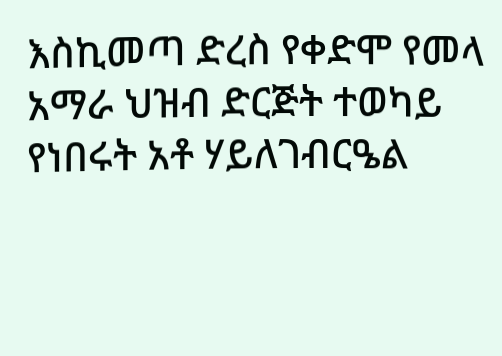እስኪመጣ ድረስ የቀድሞ የመላ አማራ ህዝብ ድርጅት ተወካይ የነበሩት አቶ ሃይለገብርዔል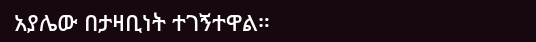አያሌው በታዛቢነት ተገኝተዋል።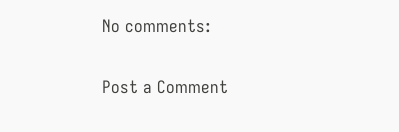No comments:

Post a Comment